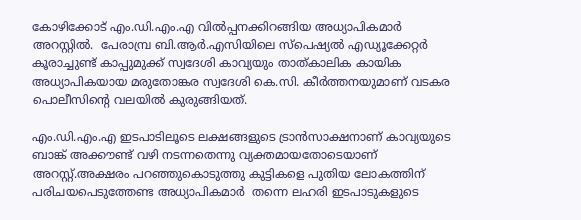കോഴിക്കോട് എം.ഡി.എം.എ വില്‍പ്പനക്കിറങ്ങിയ അധ്യാപികമാര്‍ അറസ്റ്റില്‍.  പേരാമ്പ്ര ബി.ആര്‍.എസിയിലെ സ്പെഷ്യല്‍ എഡ്യൂക്കേറ്റര്‍ കൂരാച്ചുണ്ട് കാപ്പുമുക്ക് സ്വദേശി കാവ്യയും താത്കാലിക കായിക അധ്യാപികയായ മരുതോങ്കര സ്വദേശി കെ.സി. കീര്‍ത്തനയുമാണ് വടകര പൊലീസിന്‍റെ വലയില്‍ കുരുങ്ങിയത്.

എം.ഡി.എം.എ ഇടപാടിലൂടെ ലക്ഷങ്ങളുടെ ട്രാന്‍സാക്ഷനാണ് കാവ്യയുടെ ബാങ്ക് അക്കൗണ്ട് വഴി നടന്നതെന്നു വ്യക്തമായതോടെയാണ് അറസ്റ്റ്.അക്ഷരം പറഞ്ഞുകൊടുത്തു കുട്ടികളെ പുതിയ ലോകത്തിന് പരിചയപെടുത്തേണ്ട അധ്യാപികമാര്‍  തന്നെ ലഹരി ഇടപാടുകളുടെ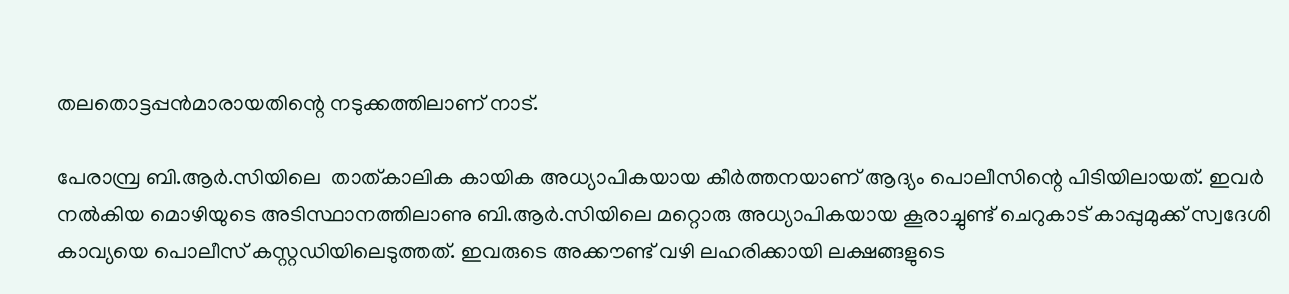തലതൊട്ടപ്പന്‍മാരായതിന്റെ നടുക്കത്തിലാണ് നാട്.

പേരാമ്പ്ര ബി.ആര്‍.സിയിലെ  താത്കാലിക കായിക അധ്യാപികയായ കീര്‍ത്തനയാണ് ആദ്യം പൊലീസിന്റെ പിടിയിലായത്. ഇവര്‍ നല്‍കിയ മൊഴിയുടെ അടിസ്ഥാനത്തിലാണു ബി.ആര്‍.സിയിലെ മറ്റൊരു അധ്യാപികയായ കൂരാച്ചുണ്ട് ചെറുകാട് കാപ്പുമുക്ക് സ്വദേശി  കാവ്യയെ പൊലീസ് കസ്റ്റഡിയിലെടുത്തത്. ഇവരുടെ അക്കൗണ്ട് വഴി ലഹരിക്കായി ലക്ഷങ്ങളുടെ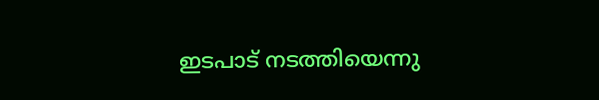ഇടപാട് നടത്തിയെന്നു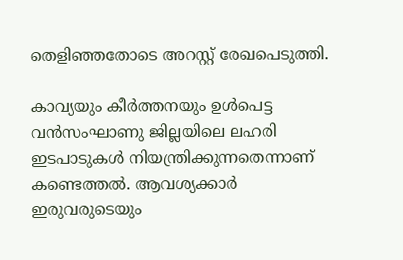തെളിഞ്ഞതോടെ അറസ്റ്റ് രേഖപെടുത്തി.

കാവ്യയും കീര്‍ത്തനയും ഉള്‍പെട്ട വന്‍സംഘാണു ജില്ലയിലെ ലഹരി ഇടപാടുകള്‍ നിയന്ത്രിക്കുന്നതെന്നാണ് കണ്ടെത്തല്‍. ആവശ്യക്കാര്‍ ഇരുവരുടെയും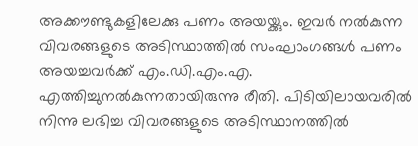അക്കൗണ്ടുകളിലേക്കു പണം അയയ്ക്കും. ഇവര്‍ നല്‍കുന്ന വിവരങ്ങളുടെ അടിസ്ഥാത്തില്‍ സംഘാംഗങ്ങള്‍ പണം അയച്ചവര്‍ക്ക് എം.ഡി.എം.എ. എത്തിച്ചുനല്‍കുന്നതായിരുന്നു രീതി. പിടിയിലായവരില്‍ നിന്നു ലഭിച്ച വിവരങ്ങളുടെ അടിസ്ഥാനത്തില്‍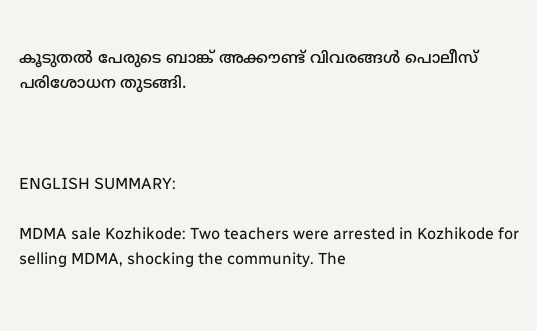കൂടുതല്‍ പേരുടെ ബാങ്ക് അക്കൗണ്ട് വിവരങ്ങള്‍ പൊലീസ് പരിശോധന തുടങ്ങി.



ENGLISH SUMMARY:

MDMA sale Kozhikode: Two teachers were arrested in Kozhikode for selling MDMA, shocking the community. The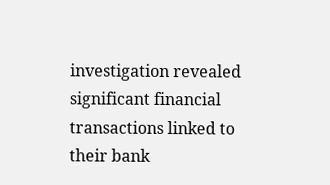investigation revealed significant financial transactions linked to their bank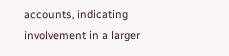accounts, indicating involvement in a larger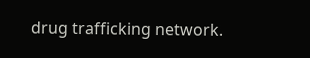drug trafficking network.